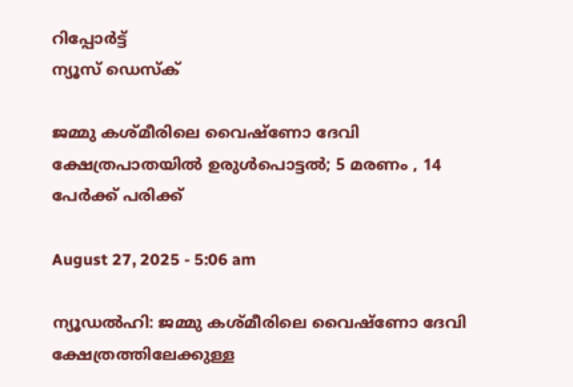റിപ്പോര്‍ട്ട്
ന്യൂസ് ഡെസ്ക്

ജമ്മു കശ്മീരിലെ വൈഷ്‌ണോ ദേവി ക്ഷേത്രപാതയില്‍ ഉരുള്‍പൊട്ടല്‍; 5 മരണം , 14 പേര്‍ക്ക് പരിക്ക്

August 27, 2025 - 5:06 am

ന്യൂഡല്‍ഹി: ജമ്മു കശ്മീരിലെ വൈഷ്‌ണോ ദേവി ക്ഷേത്രത്തിലേക്കുള്ള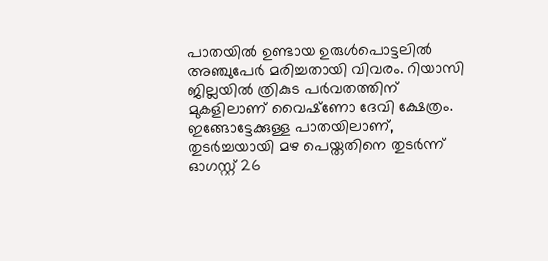പാതയില്‍ ഉണ്ടായ ഉരുള്‍പൊട്ടലില്‍ അഞ്ചുപേര്‍ മരിച്ചതായി വിവരം. റിയാസി ജില്ലയില്‍ ത്രികുട പര്‍വതത്തിന് മുകളിലാണ് വൈഷ്‌ണോ ദേവി ക്ഷേത്രം. ഇങ്ങോട്ടേക്കുള്ള പാതയിലാണ്, തുടര്‍ച്ചയായി മഴ പെയ്തതിനെ തുടര്‍ന്ന് ഓഗസ്റ്റ് 26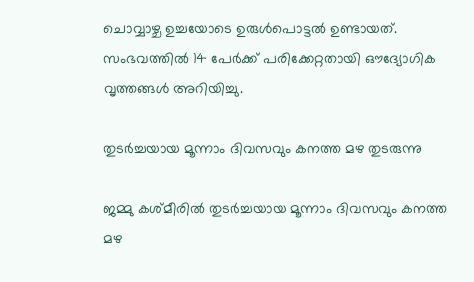ചൊവ്വാഴ്ച ഉച്ചയോടെ ഉരുള്‍പൊട്ടല്‍ ഉണ്ടായത്. സംഭവത്തില്‍ 14 പേര്‍ക്ക് പരിക്കേറ്റതായി ഔദ്യോഗിക വൃത്തങ്ങള്‍ അറിയിച്ചു.

തുടര്‍ച്ചയായ മൂന്നാം ദിവസവും കനത്ത മഴ തുടരുന്നു

ജമ്മു കശ്മീരില്‍ തുടര്‍ച്ചയായ മൂന്നാം ദിവസവും കനത്ത മഴ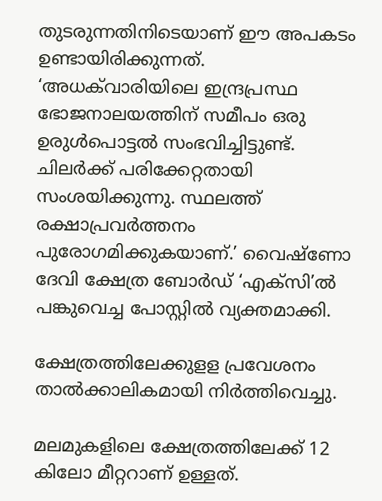തുടരുന്നതിനിടെയാണ് ഈ അപകടം ഉണ്ടായിരിക്കുന്നത്. ‘അധക്‌വാരിയിലെ ഇന്ദ്രപ്രസ്ഥ ഭോജനാലയത്തിന് സമീപം ഒരു ഉരുള്‍പൊട്ടല്‍ സംഭവിച്ചിട്ടുണ്ട്. ചിലര്‍ക്ക് പരിക്കേറ്റതായി സംശയിക്കുന്നു. സ്ഥലത്ത് രക്ഷാപ്രവര്‍ത്തനം പുരോഗമിക്കുകയാണ്.’ വൈഷ്‌ണോ ദേവി ക്ഷേത്ര ബോര്‍ഡ് ‘എക്സി’ല്‍ പങ്കുവെച്ച പോസ്റ്റില്‍ വ്യക്തമാക്കി.

ക്ഷേത്രത്തിലേക്കുളള പ്രവേശനം താല്‍ക്കാലികമായി നിര്‍ത്തിവെച്ചു.

മലമുകളിലെ ക്ഷേത്രത്തിലേക്ക് 12 കിലോ മീറ്ററാണ് ഉള്ളത്.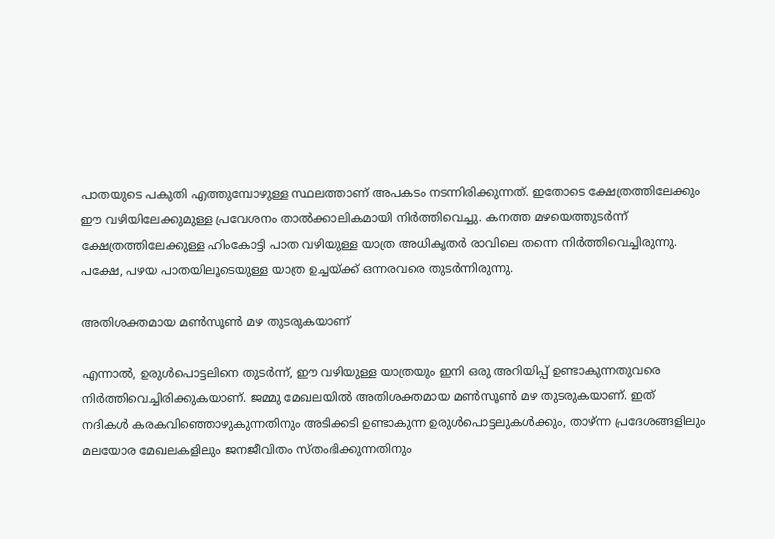പാതയുടെ പകുതി എത്തുമ്പോഴുള്ള സ്ഥലത്താണ് അപകടം നടന്നിരിക്കുന്നത്. ഇതോടെ ക്ഷേത്രത്തിലേക്കും ഈ വഴിയിലേക്കുമുള്ള പ്രവേശനം താല്‍ക്കാലികമായി നിര്‍ത്തിവെച്ചു. കനത്ത മഴയെത്തുടര്‍ന്ന് ക്ഷേത്രത്തിലേക്കുള്ള ഹിംകോട്ടി പാത വഴിയുള്ള യാത്ര അധികൃതര്‍ രാവിലെ തന്നെ നിര്‍ത്തിവെച്ചിരുന്നു. പക്ഷേ, പഴയ പാതയിലൂടെയുള്ള യാത്ര ഉച്ചയ്ക്ക് ഒന്നരവരെ തുടര്‍ന്നിരുന്നു.

അതിശക്തമായ മണ്‍സൂണ്‍ മഴ തുടരുകയാണ്

എന്നാല്‍, ഉരുള്‍പൊട്ടലിനെ തുടര്‍ന്ന്, ഈ വഴിയുള്ള യാത്രയും ഇനി ഒരു അറിയിപ്പ് ഉണ്ടാകുന്നതുവരെ നിര്‍ത്തിവെച്ചിരിക്കുകയാണ്. ജമ്മു മേഖലയില്‍ അതിശക്തമായ മണ്‍സൂണ്‍ മഴ തുടരുകയാണ്. ഇത് നദികള്‍ കരകവിഞ്ഞൊഴുകുന്നതിനും അടിക്കടി ഉണ്ടാകുന്ന ഉരുള്‍പൊട്ടലുകള്‍ക്കും, താഴ്ന്ന പ്രദേശങ്ങളിലും മലയോര മേഖലകളിലും ജനജീവിതം സ്തംഭിക്കുന്നതിനും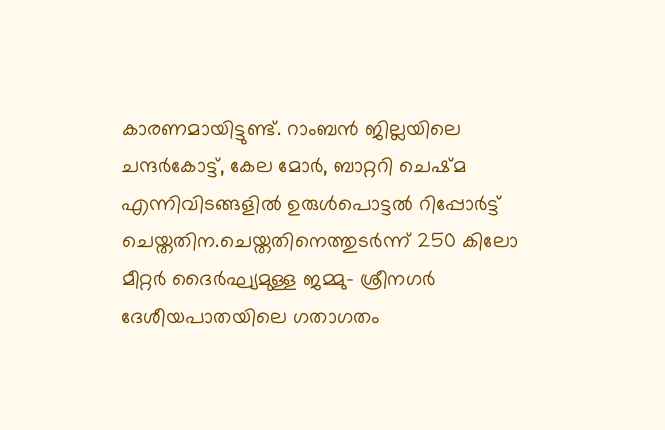കാരണമായിട്ടുണ്ട്. റാംബന്‍ ജില്ലയിലെ ചന്ദര്‍കോട്ട്, കേല മോര്‍, ബാറ്ററി ചെഷ്മ എന്നിവിടങ്ങളില്‍ ഉരുള്‍പൊട്ടല്‍ റിപ്പോര്‍ട്ട് ചെയ്തതിന.ചെയ്തതിനെത്തുടര്‍ന്ന് 250 കിലോ മീറ്റര്‍ ദൈര്‍ഘ്യമുള്ള ജമ്മു- ശ്രീനഗര്‍ ദേശീയപാതയിലെ ഗതാഗതം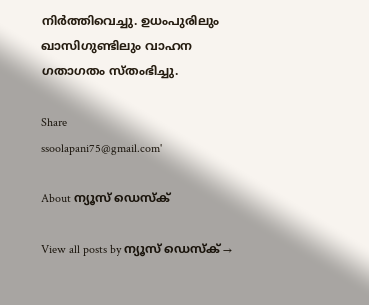നിര്‍ത്തിവെച്ചു. ഉധംപുരിലും ഖാസിഗുണ്ടിലും വാഹന ഗതാഗതം സ്തംഭിച്ചു.

Share
ssoolapani75@gmail.com'

About ന്യൂസ് ഡെസ്ക്

View all posts by ന്യൂസ് ഡെസ്ക് →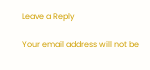Leave a Reply

Your email address will not be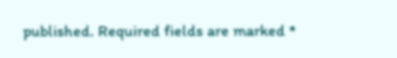published. Required fields are marked *